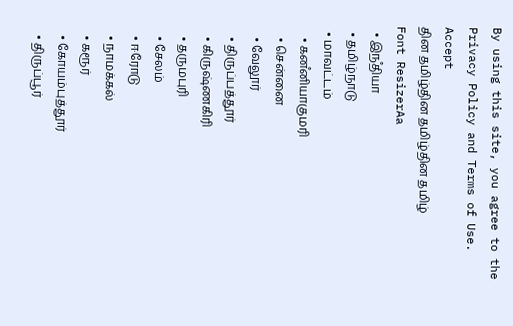By using this site, you agree to the Privacy Policy and Terms of Use.
Accept
தின தமிழ்தின தமிழ்தின தமிழ்
Font ResizerAa
  • இநஂதியா
  • தமிழ்நாடு
  • மாவட்டம்
    • கனஂனியாகுமரி
    • சென்னை
    • வேலூர்
    • திருப்பத்தூர்
    • கிருஷ்ணகிரி
    • தருமபுரி
    • சேலம்
    • ஈரோடு
    • நாமக்கல்
    • கரூர்
    • கோயம்புத்தூர்
    • திருப்பூர்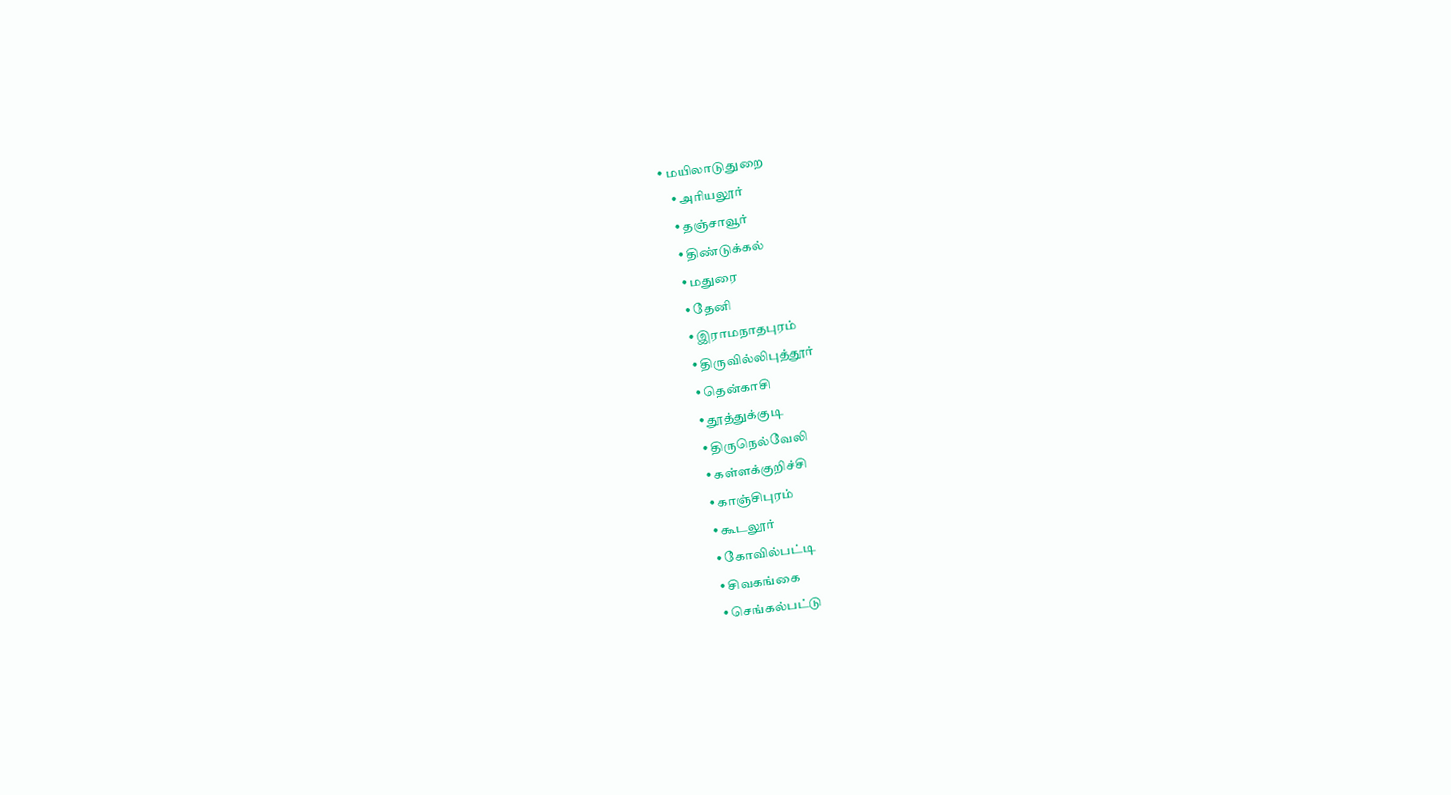• மயிலாடுதுறை
    • அரியலூர்
    • தஞ்சாவூர்
    • திண்டுக்கல்
    • மதுரை
    • தேனி
    • இராமநாதபுரம்
    • திருவில்லிபுத்தூர்
    • தென்காசி
    • தூத்துக்குடி
    • திருநெல்வேலி
    • கள்ளக்குறிச்சி
    • காஞ்சிபுரம்
    • கூடலூர்
    • கோவில்பட்டி
    • சிவகங்கை
    • செங்கல்பட்டு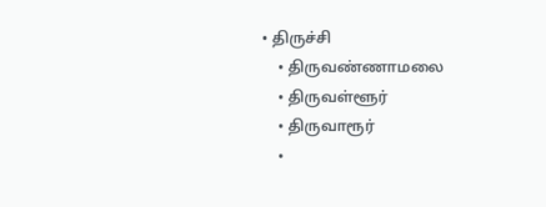• திருச்சி
    • திருவண்ணாமலை
    • திருவள்ளூர்
    • திருவாரூர்
    •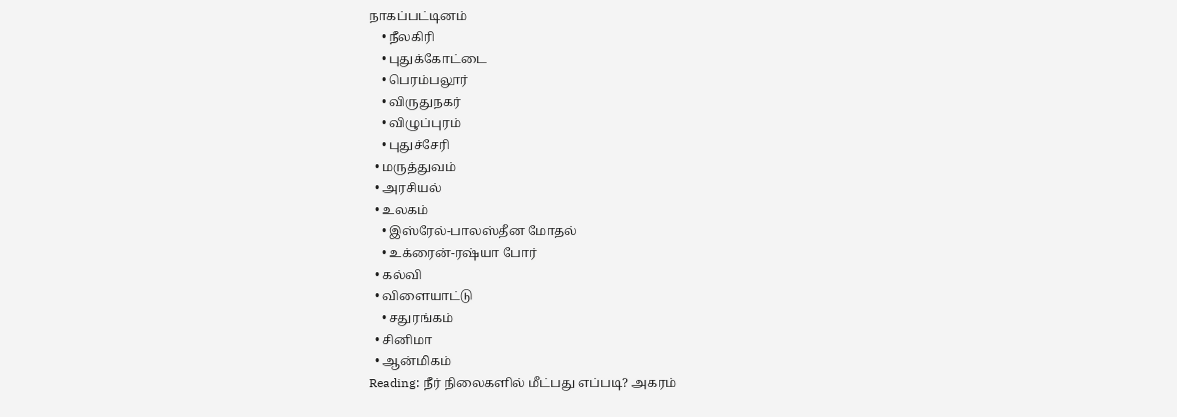நாகப்பட்டினம்
    • நீலகிரி
    • புதுக்கோட்டை
    • பெரம்பலூர்
    • விருதுநகர்
    • விழுப்புரம்
    • புதுச்சேரி
  • மருத்துவம்
  • அரசியல்
  • உலகம்
    • இஸ்ரேல்-பாலஸ்தீன மோதல்
    • உக்ரைன்-ரஷ்யா போர்
  • கல்வி
  • விளையாட்டு
    • சதுரங்கம்
  • சினிமா
  • ஆன்மிகம்
Reading: நீர் நிலைகளில் மீட்பது எப்படி? அகரம்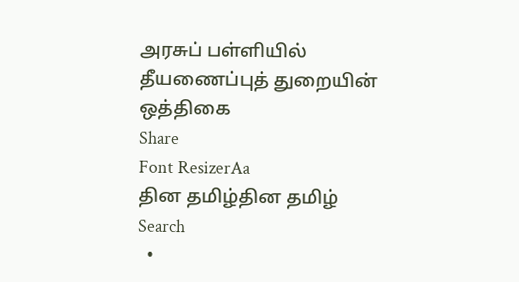அரசுப் பள்ளியில் தீயணைப்புத் துறையின் ஒத்திகை
Share
Font ResizerAa
தின தமிழ்தின தமிழ்
Search
  •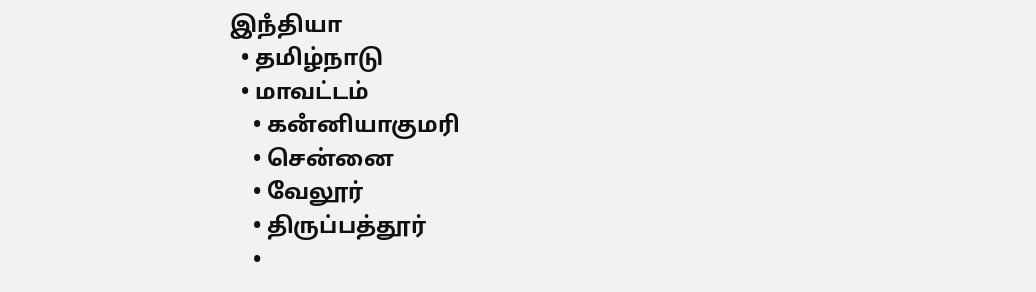இநஂதியா
  • தமிழ்நாடு
  • மாவட்டம்
    • கனஂனியாகுமரி
    • சென்னை
    • வேலூர்
    • திருப்பத்தூர்
    •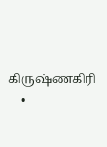கிருஷ்ணகிரி
    •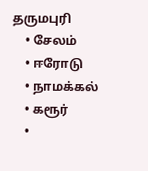தருமபுரி
    • சேலம்
    • ஈரோடு
    • நாமக்கல்
    • கரூர்
    •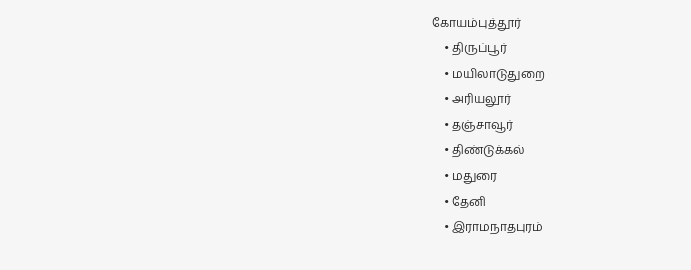கோயம்புத்தூர்
    • திருப்பூர்
    • மயிலாடுதுறை
    • அரியலூர்
    • தஞ்சாவூர்
    • திண்டுக்கல்
    • மதுரை
    • தேனி
    • இராமநாதபுரம்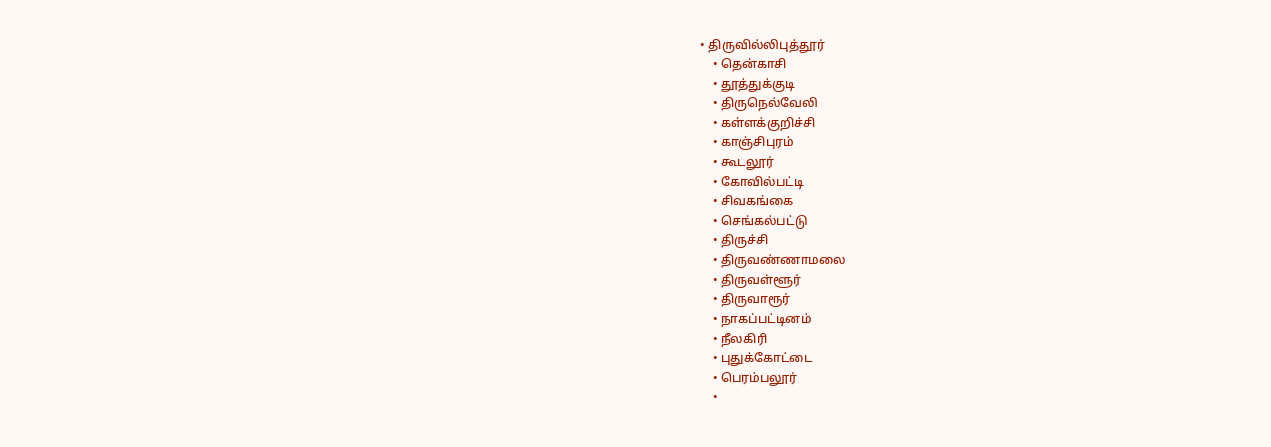• திருவில்லிபுத்தூர்
    • தென்காசி
    • தூத்துக்குடி
    • திருநெல்வேலி
    • கள்ளக்குறிச்சி
    • காஞ்சிபுரம்
    • கூடலூர்
    • கோவில்பட்டி
    • சிவகங்கை
    • செங்கல்பட்டு
    • திருச்சி
    • திருவண்ணாமலை
    • திருவள்ளூர்
    • திருவாரூர்
    • நாகப்பட்டினம்
    • நீலகிரி
    • புதுக்கோட்டை
    • பெரம்பலூர்
    •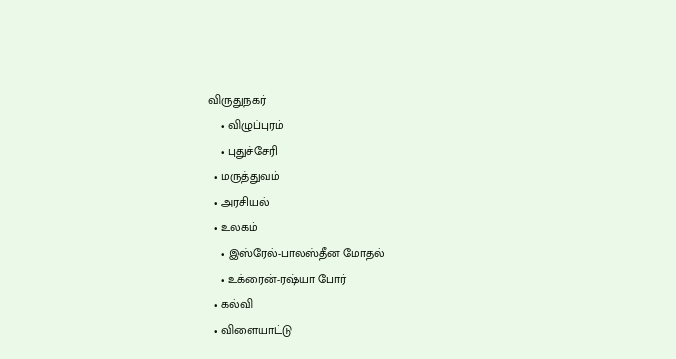விருதுநகர்
    • விழுப்புரம்
    • புதுச்சேரி
  • மருத்துவம்
  • அரசியல்
  • உலகம்
    • இஸ்ரேல்-பாலஸ்தீன மோதல்
    • உக்ரைன்-ரஷ்யா போர்
  • கல்வி
  • விளையாட்டு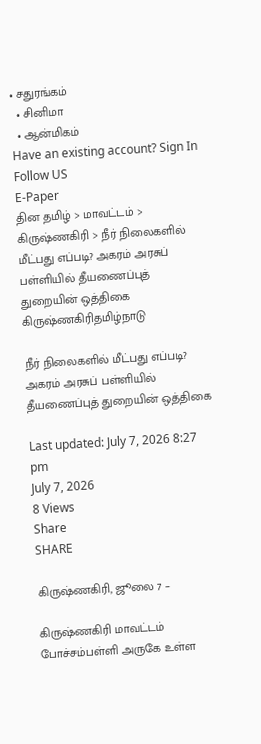• சதுரங்கம்
  • சினிமா
  • ஆன்மிகம்
Have an existing account? Sign In
Follow US
E-Paper
தின தமிழ் > மாவட்டம் > கிருஷ்ணகிரி > நீர் நிலைகளில் மீட்பது எப்படி? அகரம் அரசுப் பள்ளியில் தீயணைப்புத் துறையின் ஒத்திகை
கிருஷ்ணகிரிதமிழ்நாடு

நீர் நிலைகளில் மீட்பது எப்படி? அகரம் அரசுப் பள்ளியில் தீயணைப்புத் துறையின் ஒத்திகை

Last updated: July 7, 2026 8:27 pm
July 7, 2026
8 Views
Share
SHARE

கிருஷ்ணகிரி, ஜூலை 7 –

கிருஷ்ணகிரி மாவட்டம் போச்சம்பள்ளி அருகே உள்ள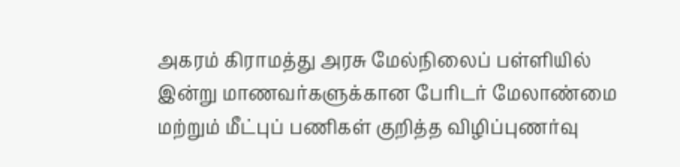அகரம் கிராமத்து அரசு மேல்நிலைப் பள்ளியில் இன்று மாணவர்களுக்கான பேரிடர் மேலாண்மை மற்றும் மீட்புப் பணிகள் குறித்த விழிப்புணர்வு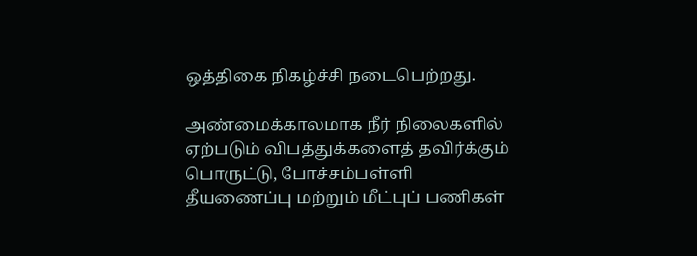ஒத்திகை நிகழ்ச்சி நடைபெற்றது.

அண்மைக்காலமாக நீர் நிலைகளில் ஏற்படும் விபத்துக்களைத் தவிர்க்கும் பொருட்டு, போச்சம்பள்ளி தீயணைப்பு மற்றும் மீட்புப் பணிகள்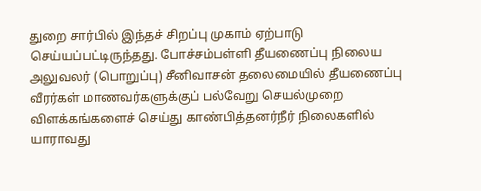துறை சார்பில் இந்தச் சிறப்பு முகாம் ஏற்பாடு செய்யப்பட்டிருந்தது. போச்சம்பள்ளி தீயணைப்பு நிலைய அலுவலர் (பொறுப்பு) சீனிவாசன் தலைமையில் தீயணைப்பு வீரர்கள் மாணவர்களுக்குப் பல்வேறு செயல்முறை விளக்கங்களைச் செய்து காண்பித்தனர்நீர் நிலைகளில் யாராவது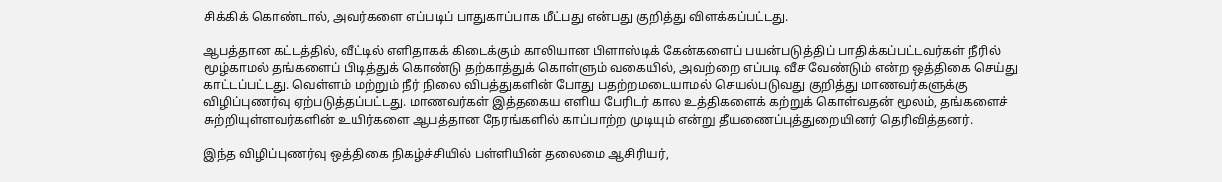சிக்கிக் கொண்டால், அவர்களை எப்படிப் பாதுகாப்பாக மீட்பது என்பது குறித்து விளக்கப்பட்டது.

ஆபத்தான கட்டத்தில், வீட்டில் எளிதாகக் கிடைக்கும் காலியான பிளாஸ்டிக் கேன்களைப் பயன்படுத்திப் பாதிக்கப்பட்டவர்கள் நீரில் மூழ்காமல் தங்களைப் பிடித்துக் கொண்டு தற்காத்துக் கொள்ளும் வகையில், அவற்றை எப்படி வீச வேண்டும் என்ற ஒத்திகை செய்து காட்டப்பட்டது. வெள்ளம் மற்றும் நீர் நிலை விபத்துகளின் போது பதற்றமடையாமல் செயல்படுவது குறித்து மாணவர்களுக்கு விழிப்புணர்வு ஏற்படுத்தப்பட்டது. மாணவர்கள் இத்தகைய எளிய பேரிடர் கால உத்திகளைக் கற்றுக் கொள்வதன் மூலம், தங்களைச் சுற்றியுள்ளவர்களின் உயிர்களை ஆபத்தான நேரங்களில் காப்பாற்ற முடியும் என்று தீயணைப்புத்துறையினர் தெரிவித்தனர்.

இந்த விழிப்புணர்வு ஒத்திகை நிகழ்ச்சியில் பள்ளியின் தலைமை ஆசிரியர்,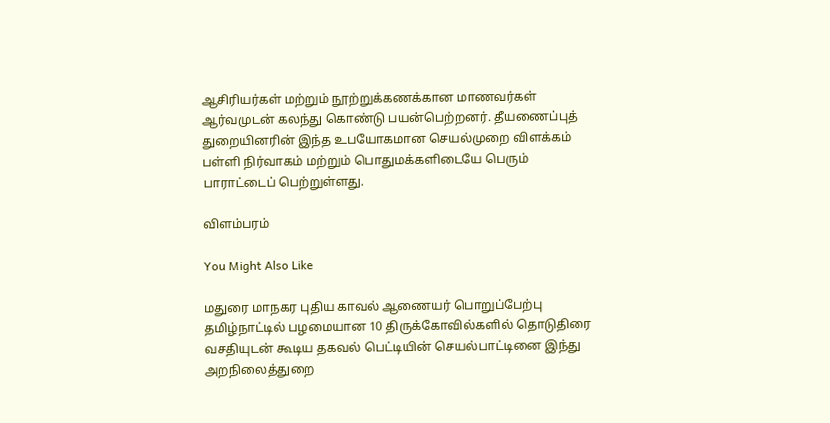ஆசிரியர்கள் மற்றும் நூற்றுக்கணக்கான மாணவர்கள் ஆர்வமுடன் கலந்து கொண்டு பயன்பெற்றனர். தீயணைப்புத் துறையினரின் இந்த உபயோகமான செயல்முறை விளக்கம் பள்ளி நிர்வாகம் மற்றும் பொதுமக்களிடையே பெரும் பாராட்டைப் பெற்றுள்ளது.

விளம்பரம்

You Might Also Like

மதுரை மாநகர புதிய காவல் ஆணையர் பொறுப்பேற்பு
தமிழ்நாட்டில் பழமையான 10 திருக்கோவில்களில் தொடுதிரை வசதியுடன் கூடிய தகவல் பெட்டியின் செயல்பாட்டினை இந்து அறநிலைத்துறை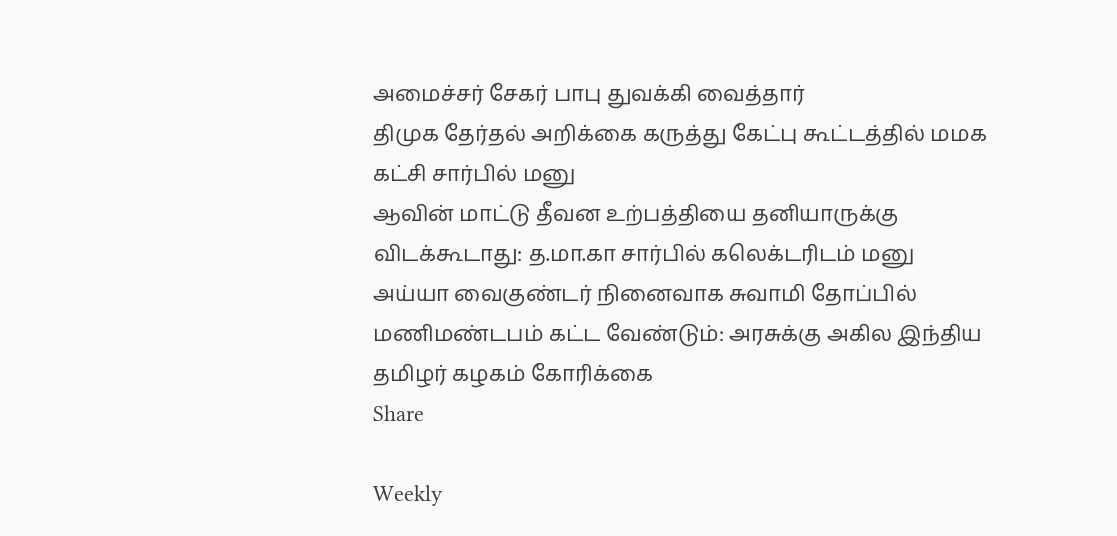அமைச்சர் சேகர் பாபு துவக்கி வைத்தார்
திமுக தேர்தல் அறிக்கை கருத்து கேட்பு கூட்டத்தில் மமக கட்சி சார்பில் மனு
ஆவின் மாட்டு தீவன உற்பத்தியை தனியாருக்கு விடக்கூடாது: த.மா.கா சார்பில் கலெக்டரிடம் மனு
அய்யா வைகுண்டர் நினைவாக சுவாமி தோப்பில் மணிமண்டபம் கட்ட வேண்டும்: அரசுக்கு அகில இந்திய தமிழர் கழகம் கோரிக்கை
Share

Weekly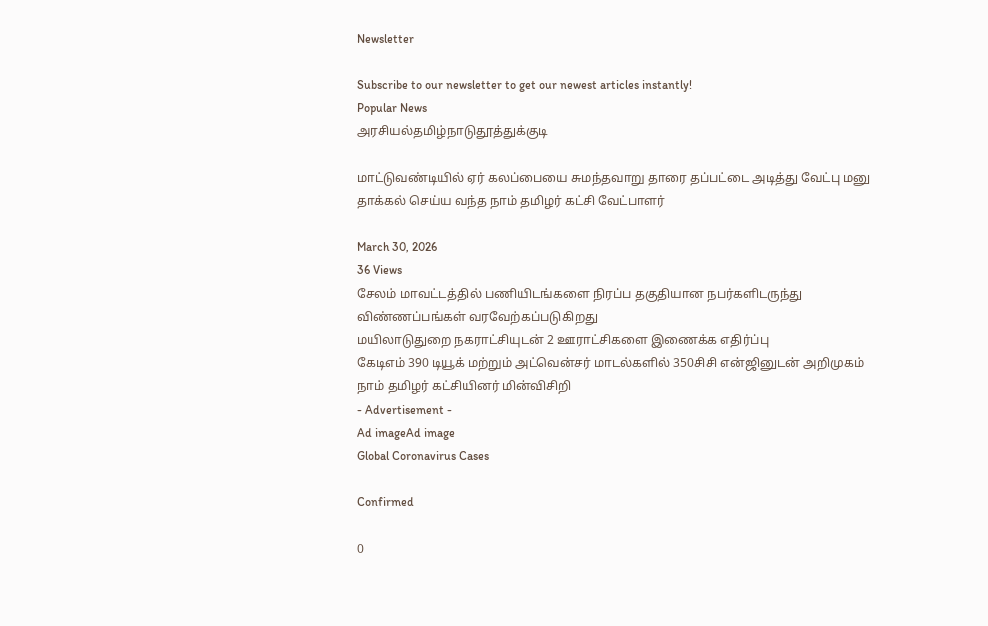Newsletter

Subscribe to our newsletter to get our newest articles instantly!
Popular News
அரசியல்தமிழ்நாடுதூத்துக்குடி

மாட்டுவண்டியில் ஏர் கலப்பையை சுமந்தவாறு தாரை தப்பட்டை அடித்து வேட்பு மனு தாக்கல் செய்ய வந்த நாம் தமிழர் கட்சி வேட்பாளர்

March 30, 2026
36 Views
சேலம் மாவட்டத்தில் பணியிடங்களை நிரப்ப தகுதியான நபர்களிடருந்து விண்ணப்பங்கள் வரவேற்கப்படுகிறது
மயிலாடுதுறை நகராட்சியுடன் 2 ஊராட்சிகளை இணைக்க எதிர்ப்பு
கேடிஎம் 390 டியூக் மற்றும் அட்வென்சர் மாடல்களில் 350சிசி என்ஜினுடன் அறிமுகம்
நாம் தமிழர் கட்சியினர் மின்விசிறி
- Advertisement -
Ad imageAd image
Global Coronavirus Cases

Confirmed

0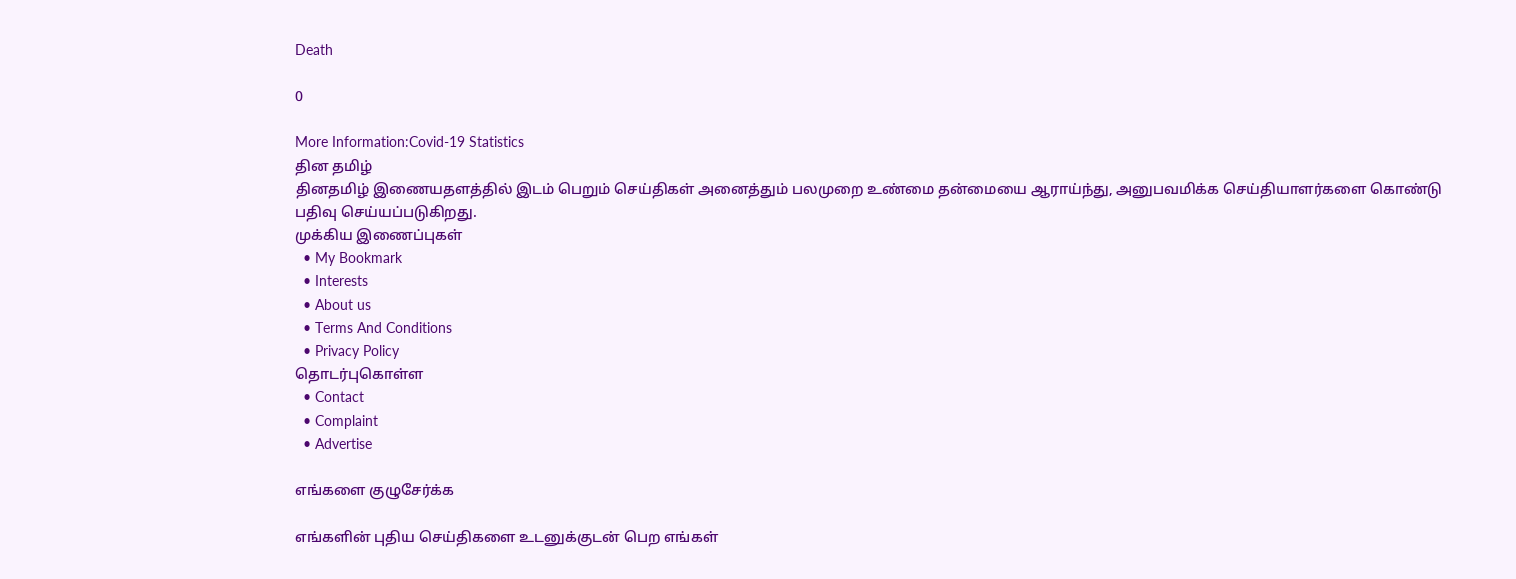Death

0

More Information:Covid-19 Statistics
தின தமிழ்
தினதமிழ் இணையதளத்தில் இடம் பெறும் செய்திகள் அனைத்தும் பலமுறை உண்மை தன்மையை ஆராய்ந்து, அனுபவமிக்க செய்தியாளர்களை கொண்டு பதிவு செய்யப்படுகிறது.
முக்கிய இணைப்புகள்
  • My Bookmark
  • Interests
  • About us
  • Terms And Conditions
  • Privacy Policy
தொடர்புகொள்ள
  • Contact
  • Complaint
  • Advertise

எங்களை குழுசேர்க்க

எங்களின் புதிய செய்திகளை உடனுக்குடன் பெற எங்கள்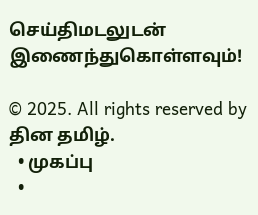செய்திமடலுடன் இணைந்துகொள்ளவும்!

© 2025. All rights reserved by தின தமிழ்.
  • முகப்பு
  •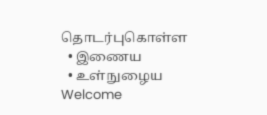தொடர்புகொள்ள
  • இணைய
  • உள்நுழைய
Welcome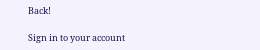Back!

Sign in to your account